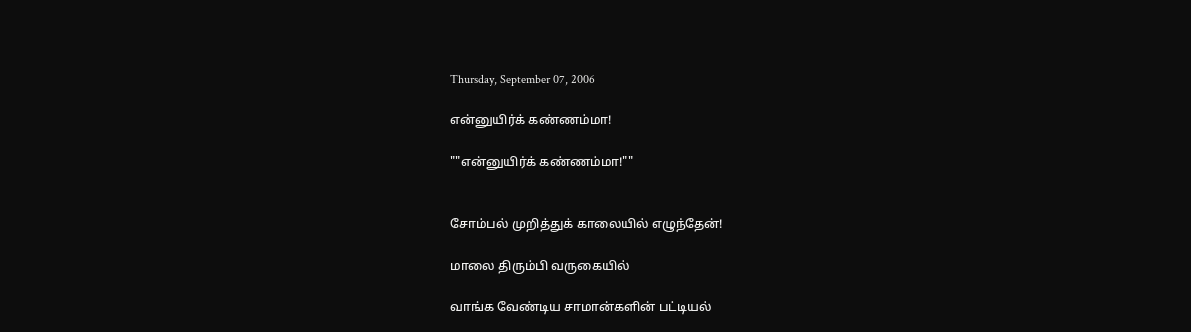Thursday, September 07, 2006

என்னுயிர்க் கண்ணம்மா!

""என்னுயிர்க் கண்ணம்மா!""


சோம்பல் முறித்துக் காலையில் எழுந்தேன்!

மாலை திரும்பி வருகையில்

வாங்க வேண்டிய சாமான்களின் பட்டியல்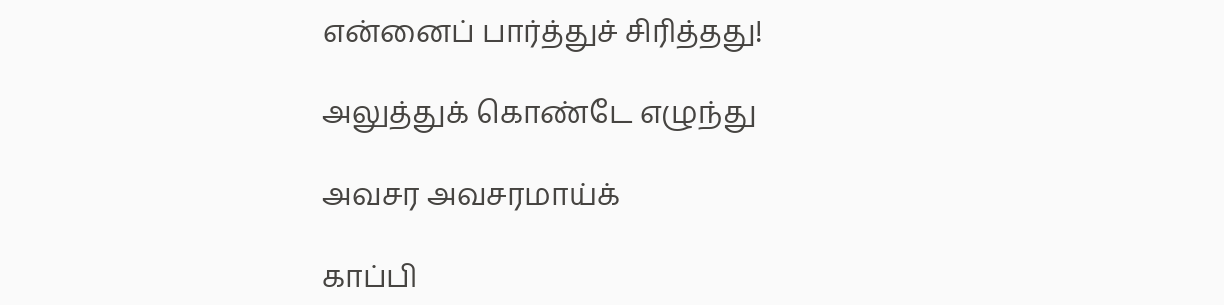என்னைப் பார்த்துச் சிரித்தது!

அலுத்துக் கொண்டே எழுந்து

அவசர அவசரமாய்க்

காப்பி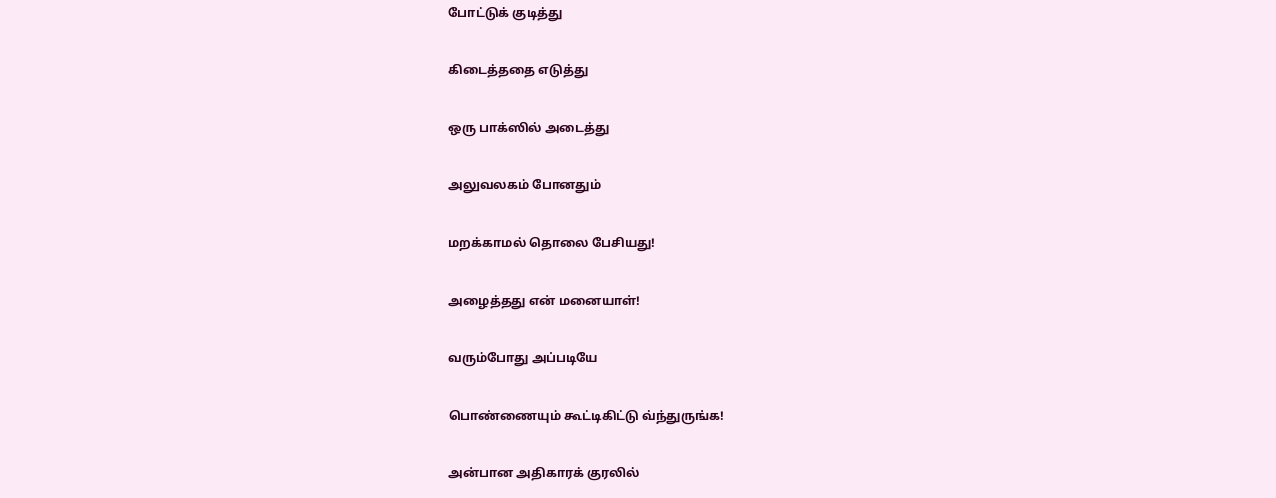போட்டுக் குடித்து

கிடைத்ததை எடுத்து

ஒரு பாக்ஸில் அடைத்து

அலுவலகம் போனதும்

மறக்காமல் தொலை பேசியது!

அழைத்தது என் மனையாள்!

வரும்போது அப்படியே

பொண்ணையும் கூட்டிகிட்டு வ்ந்துருங்க!

அன்பான அதிகாரக் குரலில்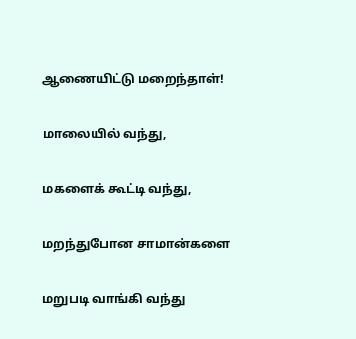ஆணையிட்டு மறைந்தாள்!

மாலையில் வந்து,

மகளைக் கூட்டி வந்து,

மறந்துபோன சாமான்களை

மறுபடி வாங்கி வந்து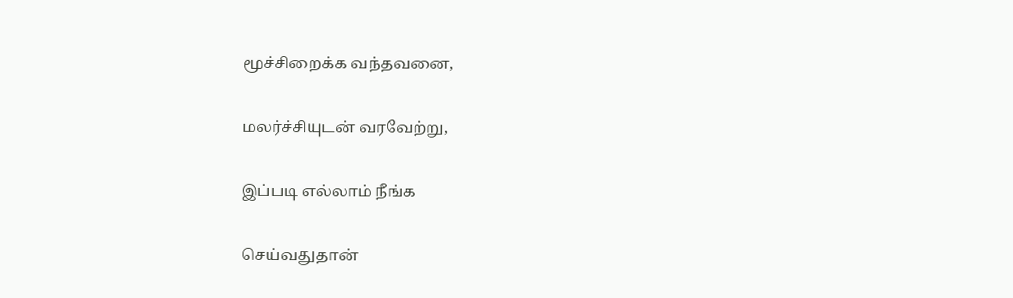மூச்சிறைக்க வந்தவனை,

மலர்ச்சியுடன் வரவேற்று,

இப்படி எல்லாம் நீங்க

செய்வதுதான்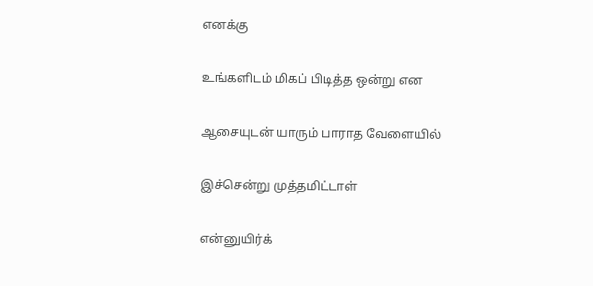எனக்கு

உங்களிடம் மிகப் பிடித்த ஒன்று என

ஆசையுடன் யாரும் பாராத வேளையில்

இச்சென்று முத்தமிட்டாள்

என்னுயிர்க்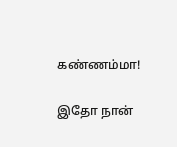கண்ணம்மா!

இதோ நான்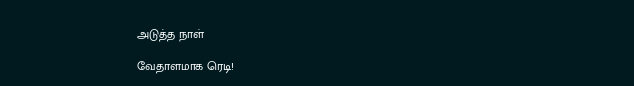அடுத்த நாள்

வேதாளமாக ரெடி!